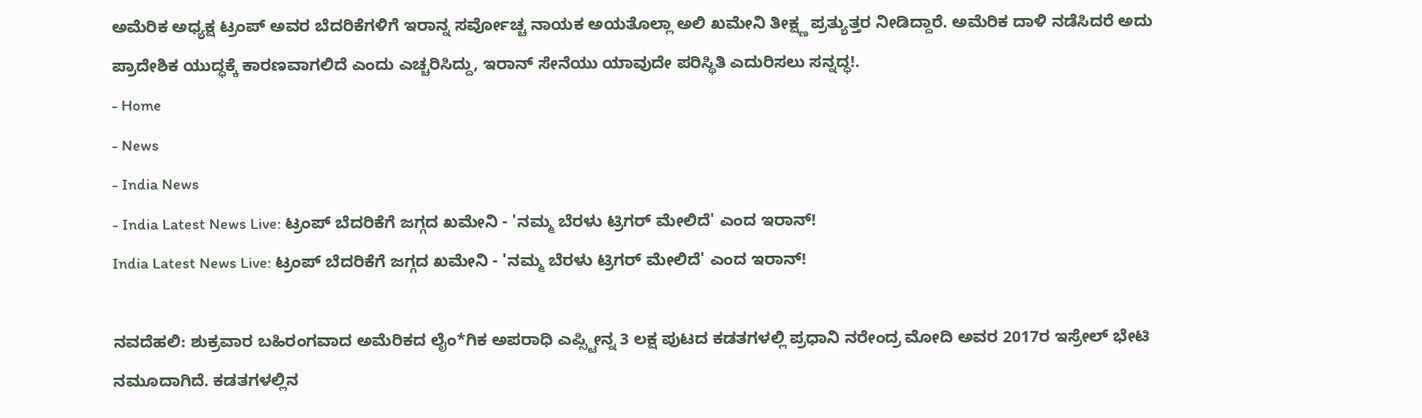ಅಮೆರಿಕ ಅಧ್ಯಕ್ಷ ಟ್ರಂಪ್ ಅವರ ಬೆದರಿಕೆಗಳಿಗೆ ಇರಾನ್ನ ಸರ್ವೋಚ್ಚ ನಾಯಕ ಅಯತೊಲ್ಲಾ ಅಲಿ ಖಮೇನಿ ತೀಕ್ಷ್ಣ ಪ್ರತ್ಯುತ್ತರ ನೀಡಿದ್ದಾರೆ. ಅಮೆರಿಕ ದಾಳಿ ನಡೆಸಿದರೆ ಅದು ಪ್ರಾದೇಶಿಕ ಯುದ್ಧಕ್ಕೆ ಕಾರಣವಾಗಲಿದೆ ಎಂದು ಎಚ್ಚರಿಸಿದ್ದು, ಇರಾನ್ ಸೇನೆಯು ಯಾವುದೇ ಪರಿಸ್ಥಿತಿ ಎದುರಿಸಲು ಸನ್ನದ್ಧ!.
- Home
- News
- India News
- India Latest News Live: ಟ್ರಂಪ್ ಬೆದರಿಕೆಗೆ ಜಗ್ಗದ ಖಮೇನಿ - 'ನಮ್ಮ ಬೆರಳು ಟ್ರಿಗರ್ ಮೇಲಿದೆ' ಎಂದ ಇರಾನ್!
India Latest News Live: ಟ್ರಂಪ್ ಬೆದರಿಕೆಗೆ ಜಗ್ಗದ ಖಮೇನಿ - 'ನಮ್ಮ ಬೆರಳು ಟ್ರಿಗರ್ ಮೇಲಿದೆ' ಎಂದ ಇರಾನ್!

ನವದೆಹಲಿ: ಶುಕ್ರವಾರ ಬಹಿರಂಗವಾದ ಅಮೆರಿಕದ ಲೈಂ*ಗಿಕ ಅಪರಾಧಿ ಎಪ್ಸ್ಟೀನ್ನ 3 ಲಕ್ಷ ಪುಟದ ಕಡತಗಳಲ್ಲಿ ಪ್ರಧಾನಿ ನರೇಂದ್ರ ಮೋದಿ ಅವರ 2017ರ ಇಸ್ರೇಲ್ ಭೇಟಿ ನಮೂದಾಗಿದೆ. ಕಡತಗಳಲ್ಲಿನ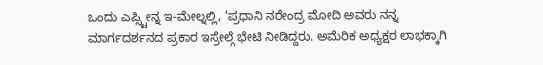ಒಂದು ಎಪ್ಸ್ಟೀನ್ನ ಇ-ಮೇಲ್ನಲ್ಲಿ, ‘ಪ್ರಧಾನಿ ನರೇಂದ್ರ ಮೋದಿ ಅವರು ನನ್ನ ಮಾರ್ಗದರ್ಶನದ ಪ್ರಕಾರ ಇಸ್ರೇಲ್ಗೆ ಭೇಟಿ ನೀಡಿದ್ದರು. ಅಮೆರಿಕ ಅಧ್ಯಕ್ಷರ ಲಾಭಕ್ಕಾಗಿ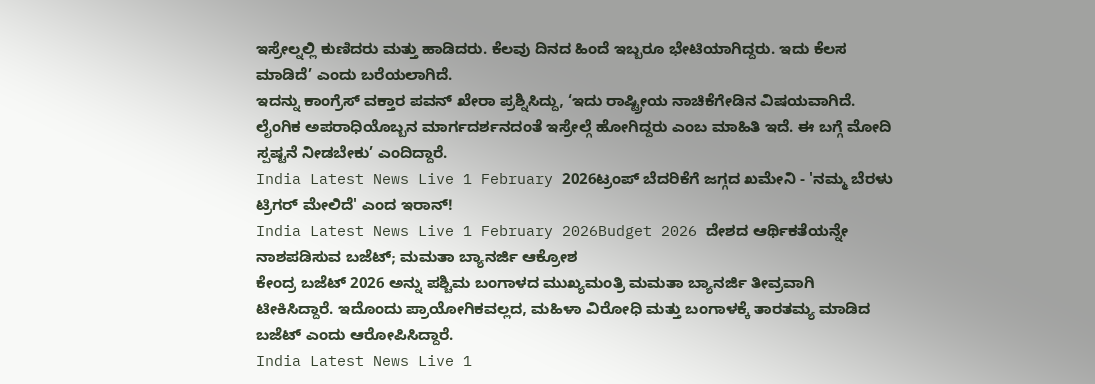ಇಸ್ರೇಲ್ನಲ್ಲಿ ಕುಣಿದರು ಮತ್ತು ಹಾಡಿದರು. ಕೆಲವು ದಿನದ ಹಿಂದೆ ಇಬ್ಬರೂ ಭೇಟಿಯಾಗಿದ್ದರು. ಇದು ಕೆಲಸ ಮಾಡಿದೆ’ ಎಂದು ಬರೆಯಲಾಗಿದೆ.
ಇದನ್ನು ಕಾಂಗ್ರೆಸ್ ವಕ್ತಾರ ಪವನ್ ಖೇರಾ ಪ್ರಶ್ನಿಸಿದ್ದು, ‘ಇದು ರಾಷ್ಟ್ರೀಯ ನಾಚಿಕೆಗೇಡಿನ ವಿಷಯವಾಗಿದೆ. ಲೈಂಗಿಕ ಅಪರಾಧಿಯೊಬ್ಬನ ಮಾರ್ಗದರ್ಶನದಂತೆ ಇಸ್ರೇಲ್ಗೆ ಹೋಗಿದ್ದರು ಎಂಬ ಮಾಹಿತಿ ಇದೆ. ಈ ಬಗ್ಗೆ ಮೋದಿ ಸ್ಪಷ್ಟನೆ ನೀಡಬೇಕು’ ಎಂದಿದ್ದಾರೆ.
India Latest News Live 1 February 2026ಟ್ರಂಪ್ ಬೆದರಿಕೆಗೆ ಜಗ್ಗದ ಖಮೇನಿ - 'ನಮ್ಮ ಬೆರಳು ಟ್ರಿಗರ್ ಮೇಲಿದೆ' ಎಂದ ಇರಾನ್!
India Latest News Live 1 February 2026Budget 2026 ದೇಶದ ಆರ್ಥಿಕತೆಯನ್ನೇ ನಾಶಪಡಿಸುವ ಬಜೆಟ್; ಮಮತಾ ಬ್ಯಾನರ್ಜಿ ಆಕ್ರೋಶ
ಕೇಂದ್ರ ಬಜೆಟ್ 2026 ಅನ್ನು ಪಶ್ಚಿಮ ಬಂಗಾಳದ ಮುಖ್ಯಮಂತ್ರಿ ಮಮತಾ ಬ್ಯಾನರ್ಜಿ ತೀವ್ರವಾಗಿ ಟೀಕಿಸಿದ್ದಾರೆ. ಇದೊಂದು ಪ್ರಾಯೋಗಿಕವಲ್ಲದ, ಮಹಿಳಾ ವಿರೋಧಿ ಮತ್ತು ಬಂಗಾಳಕ್ಕೆ ತಾರತಮ್ಯ ಮಾಡಿದ ಬಜೆಟ್ ಎಂದು ಆರೋಪಿಸಿದ್ದಾರೆ.
India Latest News Live 1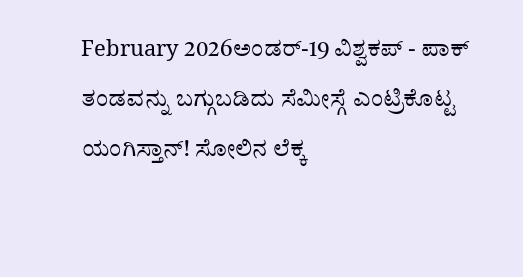February 2026ಅಂಡರ್-19 ವಿಶ್ವಕಪ್ - ಪಾಕ್ ತಂಡವನ್ನು ಬಗ್ಗುಬಡಿದು ಸೆಮೀಸ್ಗೆ ಎಂಟ್ರಿಕೊಟ್ಟ ಯಂಗಿಸ್ತಾನ್! ಸೋಲಿನ ಲೆಕ್ಕ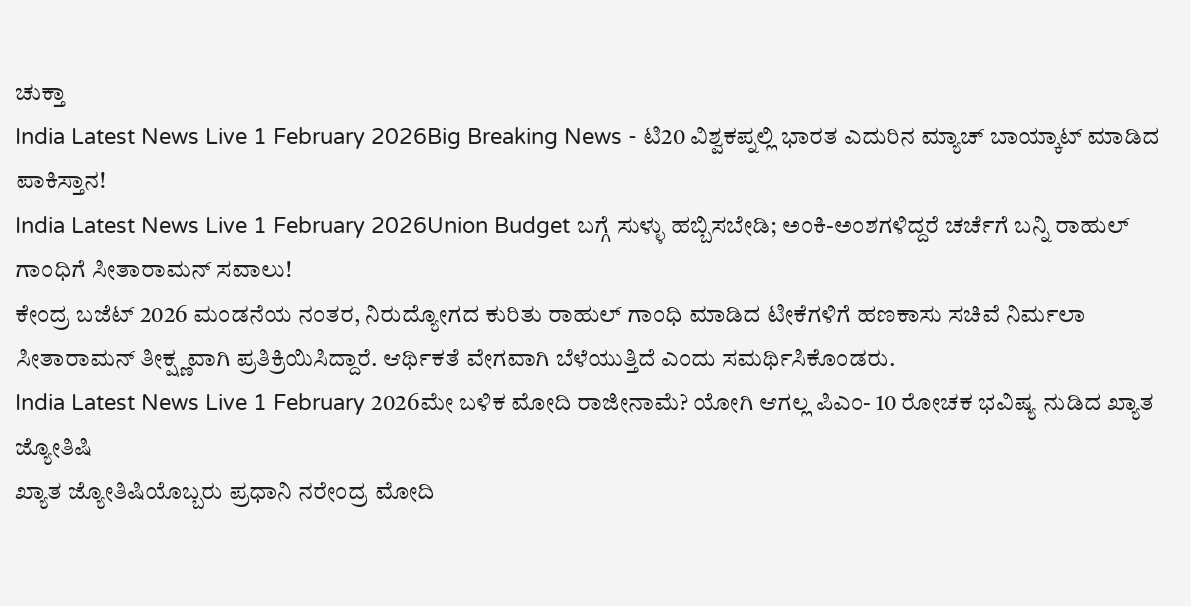ಚುಕ್ತಾ
India Latest News Live 1 February 2026Big Breaking News - ಟಿ20 ವಿಶ್ವಕಪ್ನಲ್ಲಿ ಭಾರತ ಎದುರಿನ ಮ್ಯಾಚ್ ಬಾಯ್ಕಾಟ್ ಮಾಡಿದ ಪಾಕಿಸ್ತಾನ!
India Latest News Live 1 February 2026Union Budget ಬಗ್ಗೆ ಸುಳ್ಳು ಹಬ್ಬಿಸಬೇಡಿ; ಅಂಕಿ-ಅಂಶಗಳಿದ್ದರೆ ಚರ್ಚೆಗೆ ಬನ್ನಿ ರಾಹುಲ್ ಗಾಂಧಿಗೆ ಸೀತಾರಾಮನ್ ಸವಾಲು!
ಕೇಂದ್ರ ಬಜೆಟ್ 2026 ಮಂಡನೆಯ ನಂತರ, ನಿರುದ್ಯೋಗದ ಕುರಿತು ರಾಹುಲ್ ಗಾಂಧಿ ಮಾಡಿದ ಟೀಕೆಗಳಿಗೆ ಹಣಕಾಸು ಸಚಿವೆ ನಿರ್ಮಲಾ ಸೀತಾರಾಮನ್ ತೀಕ್ಷ್ಣವಾಗಿ ಪ್ರತಿಕ್ರಿಯಿಸಿದ್ದಾರೆ. ಆರ್ಥಿಕತೆ ವೇಗವಾಗಿ ಬೆಳೆಯುತ್ತಿದೆ ಎಂದು ಸಮರ್ಥಿಸಿಕೊಂಡರು.
India Latest News Live 1 February 2026ಮೇ ಬಳಿಕ ಮೋದಿ ರಾಜೀನಾಮೆ? ಯೋಗಿ ಆಗಲ್ಲ ಪಿಎಂ- 10 ರೋಚಕ ಭವಿಷ್ಯ ನುಡಿದ ಖ್ಯಾತ ಜ್ಯೋತಿಷಿ
ಖ್ಯಾತ ಜ್ಯೋತಿಷಿಯೊಬ್ಬರು ಪ್ರಧಾನಿ ನರೇಂದ್ರ ಮೋದಿ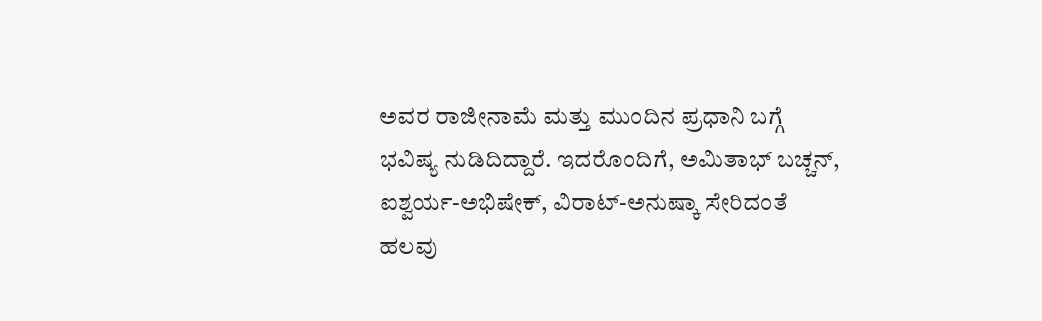ಅವರ ರಾಜೀನಾಮೆ ಮತ್ತು ಮುಂದಿನ ಪ್ರಧಾನಿ ಬಗ್ಗೆ ಭವಿಷ್ಯ ನುಡಿದಿದ್ದಾರೆ. ಇದರೊಂದಿಗೆ, ಅಮಿತಾಭ್ ಬಚ್ಚನ್, ಐಶ್ವರ್ಯ-ಅಭಿಷೇಕ್, ವಿರಾಟ್-ಅನುಷ್ಕಾ ಸೇರಿದಂತೆ ಹಲವು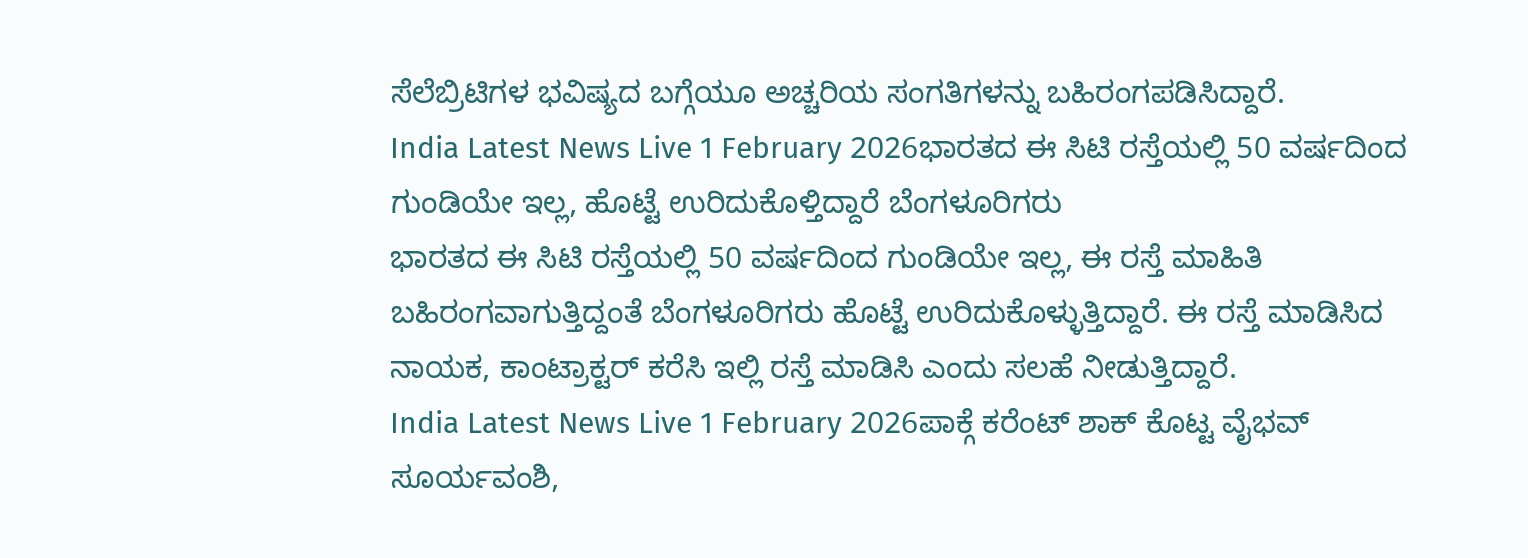ಸೆಲೆಬ್ರಿಟಿಗಳ ಭವಿಷ್ಯದ ಬಗ್ಗೆಯೂ ಅಚ್ಚರಿಯ ಸಂಗತಿಗಳನ್ನು ಬಹಿರಂಗಪಡಿಸಿದ್ದಾರೆ.
India Latest News Live 1 February 2026ಭಾರತದ ಈ ಸಿಟಿ ರಸ್ತೆಯಲ್ಲಿ 50 ವರ್ಷದಿಂದ ಗುಂಡಿಯೇ ಇಲ್ಲ, ಹೊಟ್ಟೆ ಉರಿದುಕೊಳ್ತಿದ್ದಾರೆ ಬೆಂಗಳೂರಿಗರು
ಭಾರತದ ಈ ಸಿಟಿ ರಸ್ತೆಯಲ್ಲಿ 50 ವರ್ಷದಿಂದ ಗುಂಡಿಯೇ ಇಲ್ಲ, ಈ ರಸ್ತೆ ಮಾಹಿತಿ ಬಹಿರಂಗವಾಗುತ್ತಿದ್ದಂತೆ ಬೆಂಗಳೂರಿಗರು ಹೊಟ್ಟೆ ಉರಿದುಕೊಳ್ಳುತ್ತಿದ್ದಾರೆ. ಈ ರಸ್ತೆ ಮಾಡಿಸಿದ ನಾಯಕ, ಕಾಂಟ್ರಾಕ್ಟರ್ ಕರೆಸಿ ಇಲ್ಲಿ ರಸ್ತೆ ಮಾಡಿಸಿ ಎಂದು ಸಲಹೆ ನೀಡುತ್ತಿದ್ದಾರೆ.
India Latest News Live 1 February 2026ಪಾಕ್ಗೆ ಕರೆಂಟ್ ಶಾಕ್ ಕೊಟ್ಟ ವೈಭವ್ ಸೂರ್ಯವಂಶಿ,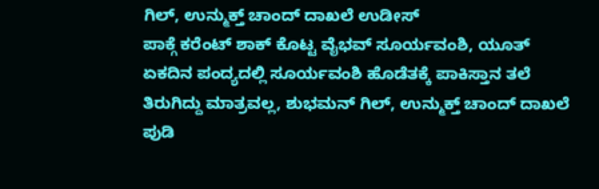ಗಿಲ್, ಉನ್ಮುಕ್ತ್ ಚಾಂದ್ ದಾಖಲೆ ಉಡೀಸ್
ಪಾಕ್ಗೆ ಕರೆಂಟ್ ಶಾಕ್ ಕೊಟ್ಟ ವೈಭವ್ ಸೂರ್ಯವಂಶಿ, ಯೂತ್ ಏಕದಿನ ಪಂದ್ಯದಲ್ಲಿ ಸೂರ್ಯವಂಶಿ ಹೊಡೆತಕ್ಕೆ ಪಾಕಿಸ್ತಾನ ತಲೆ ತಿರುಗಿದ್ದು ಮಾತ್ರವಲ್ಲ, ಶುಭಮನ್ ಗಿಲ್, ಉನ್ಮುಕ್ತ್ ಚಾಂದ್ ದಾಖಲೆ ಪುಡಿ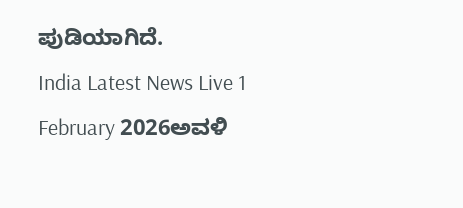ಪುಡಿಯಾಗಿದೆ.
India Latest News Live 1 February 2026ಅವಳಿ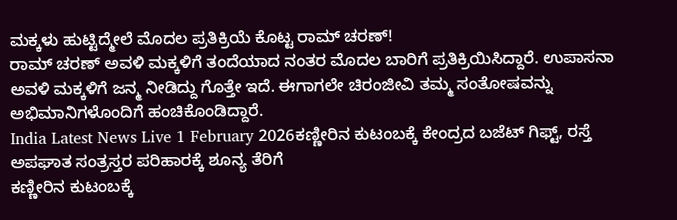ಮಕ್ಕಳು ಹುಟ್ಟಿದ್ಮೇಲೆ ಮೊದಲ ಪ್ರತಿಕ್ರಿಯೆ ಕೊಟ್ಟ ರಾಮ್ ಚರಣ್!
ರಾಮ್ ಚರಣ್ ಅವಳಿ ಮಕ್ಕಳಿಗೆ ತಂದೆಯಾದ ನಂತರ ಮೊದಲ ಬಾರಿಗೆ ಪ್ರತಿಕ್ರಿಯಿಸಿದ್ದಾರೆ. ಉಪಾಸನಾ ಅವಳಿ ಮಕ್ಕಳಿಗೆ ಜನ್ಮ ನೀಡಿದ್ದು ಗೊತ್ತೇ ಇದೆ. ಈಗಾಗಲೇ ಚಿರಂಜೀವಿ ತಮ್ಮ ಸಂತೋಷವನ್ನು ಅಭಿಮಾನಿಗಳೊಂದಿಗೆ ಹಂಚಿಕೊಂಡಿದ್ದಾರೆ.
India Latest News Live 1 February 2026ಕಣ್ಣೀರಿನ ಕುಟಂಬಕ್ಕೆ ಕೇಂದ್ರದ ಬಜೆಟ್ ಗಿಫ್ಟ್, ರಸ್ತೆ ಅಪಘಾತ ಸಂತ್ರಸ್ತರ ಪರಿಹಾರಕ್ಕೆ ಶೂನ್ಯ ತೆರಿಗೆ
ಕಣ್ಣೀರಿನ ಕುಟಂಬಕ್ಕೆ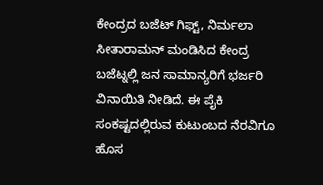ಕೇಂದ್ರದ ಬಜೆಟ್ ಗಿಫ್ಟ್, ನಿರ್ಮಲಾ ಸೀತಾರಾಮನ್ ಮಂಡಿಸಿದ ಕೇಂದ್ರ ಬಜೆಟ್ನಲ್ಲಿ ಜನ ಸಾಮಾನ್ಯರಿಗೆ ಭರ್ಜರಿ ವಿನಾಯಿತಿ ನೀಡಿದೆ. ಈ ಪೈಕಿ ಸಂಕಷ್ಟದಲ್ಲಿರುವ ಕುಟುಂಬದ ನೆರವಿಗೂ ಹೊಸ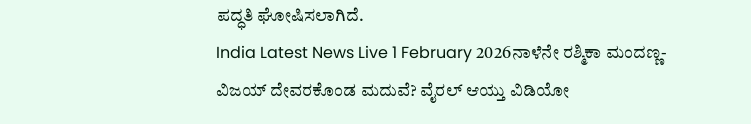ಪದ್ಧತಿ ಘೋಷಿಸಲಾಗಿದೆ.
India Latest News Live 1 February 2026ನಾಳೆನೇ ರಶ್ಮಿಕಾ ಮಂದಣ್ಣ-ವಿಜಯ್ ದೇವರಕೊಂಡ ಮದುವೆ? ವೈರಲ್ ಆಯ್ತು ವಿಡಿಯೋ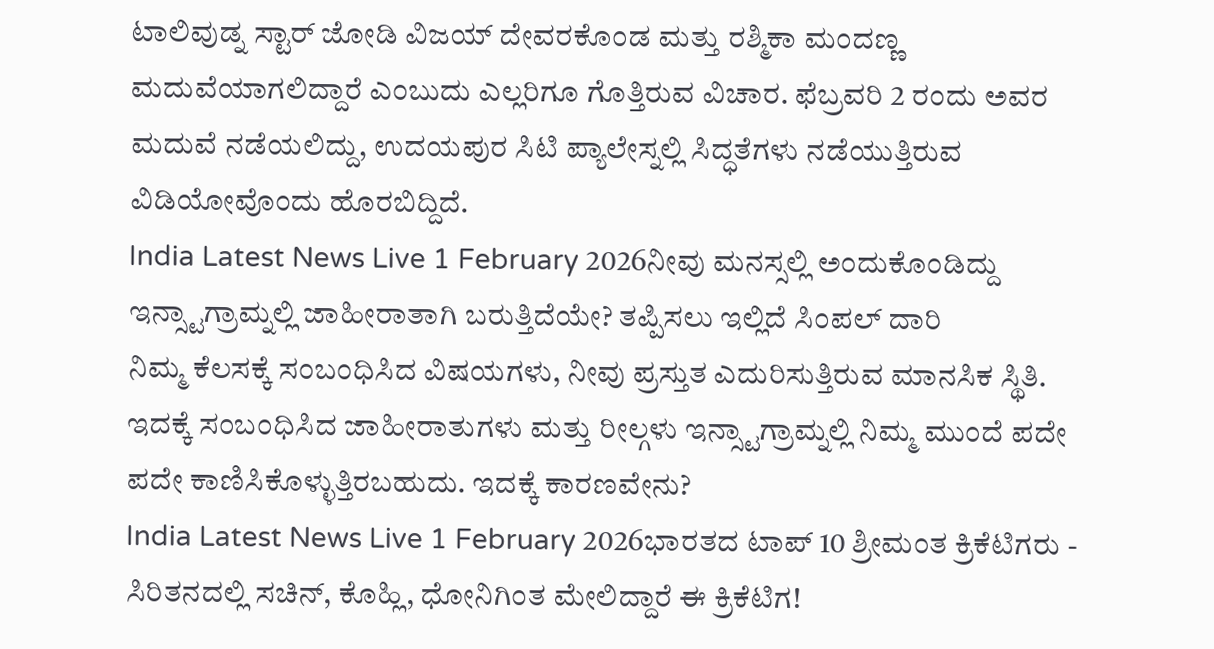ಟಾಲಿವುಡ್ನ ಸ್ಟಾರ್ ಜೋಡಿ ವಿಜಯ್ ದೇವರಕೊಂಡ ಮತ್ತು ರಶ್ಮಿಕಾ ಮಂದಣ್ಣ ಮದುವೆಯಾಗಲಿದ್ದಾರೆ ಎಂಬುದು ಎಲ್ಲರಿಗೂ ಗೊತ್ತಿರುವ ವಿಚಾರ. ಫೆಬ್ರವರಿ 2 ರಂದು ಅವರ ಮದುವೆ ನಡೆಯಲಿದ್ದು, ಉದಯಪುರ ಸಿಟಿ ಪ್ಯಾಲೇಸ್ನಲ್ಲಿ ಸಿದ್ಧತೆಗಳು ನಡೆಯುತ್ತಿರುವ ವಿಡಿಯೋವೊಂದು ಹೊರಬಿದ್ದಿದೆ.
India Latest News Live 1 February 2026ನೀವು ಮನಸ್ಸಲ್ಲಿ ಅಂದುಕೊಂಡಿದ್ದು ಇನ್ಸ್ಟಾಗ್ರಾಮ್ನಲ್ಲಿ ಜಾಹೀರಾತಾಗಿ ಬರುತ್ತಿದೆಯೇ? ತಪ್ಪಿಸಲು ಇಲ್ಲಿದೆ ಸಿಂಪಲ್ ದಾರಿ
ನಿಮ್ಮ ಕೆಲಸಕ್ಕೆ ಸಂಬಂಧಿಸಿದ ವಿಷಯಗಳು, ನೀವು ಪ್ರಸ್ತುತ ಎದುರಿಸುತ್ತಿರುವ ಮಾನಸಿಕ ಸ್ಥಿತಿ. ಇದಕ್ಕೆ ಸಂಬಂಧಿಸಿದ ಜಾಹೀರಾತುಗಳು ಮತ್ತು ರೀಲ್ಗಳು ಇನ್ಸ್ಟಾಗ್ರಾಮ್ನಲ್ಲಿ ನಿಮ್ಮ ಮುಂದೆ ಪದೇ ಪದೇ ಕಾಣಿಸಿಕೊಳ್ಳುತ್ತಿರಬಹುದು. ಇದಕ್ಕೆ ಕಾರಣವೇನು?
India Latest News Live 1 February 2026ಭಾರತದ ಟಾಪ್ 10 ಶ್ರೀಮಂತ ಕ್ರಿಕೆಟಿಗರು - ಸಿರಿತನದಲ್ಲಿ ಸಚಿನ್, ಕೊಹ್ಲಿ, ಧೋನಿಗಿಂತ ಮೇಲಿದ್ದಾರೆ ಈ ಕ್ರಿಕೆಟಿಗ!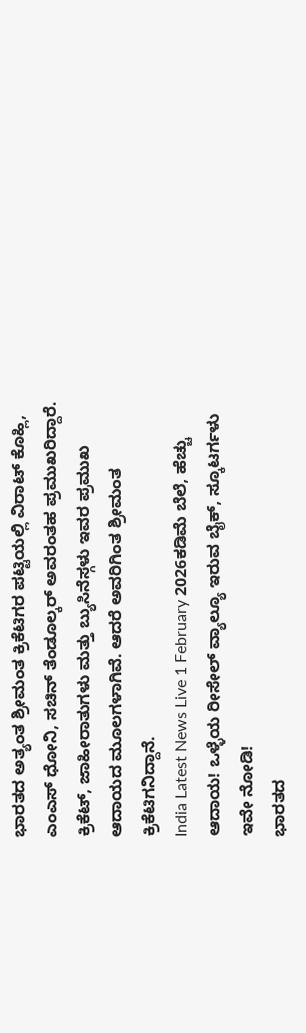ಭಾರತದ ಅತ್ಯಂತ ಶ್ರೀಮಂತ ಕ್ರಿಕೆಟಿಗರ ಪಟ್ಟಿಯಲ್ಲಿ ವಿರಾಟ್ ಕೊಹ್ಲಿ, ಎಂಎಸ್ ಧೋನಿ, ಸಚಿನ್ ತೆಂಡೂಲ್ಕರ್ ಅವರಂತಹ ಪ್ರಮುಖರಿದ್ದಾರೆ. ಕ್ರಿಕೆಟ್, ಜಾಹೀರಾತುಗಳು ಮತ್ತು ಬ್ಯುಸಿನೆಸ್ಗಳು ಇವರ ಪ್ರಮುಖ ಆದಾಯದ ಮೂಲಗಳಾಗಿವೆ. ಆದರೆ ಅವರಿಗಿಂತ ಶ್ರೀಮಂತ ಕ್ರಿಕೆಟಿಗನಿದ್ದಾನೆ.
India Latest News Live 1 February 2026ಕಡಿಮೆ ಬೆಲೆ, ಹೆಚ್ಚು ಆದಾಯ! ಒಳ್ಳೆಯ ರೀಸೇಲ್ ವ್ಯಾಲ್ಯೂ ಇರುವ ಬೈಕ್, ಸ್ಕೂಟರ್ಗಳು ಇವೇ ನೋಡಿ!
ಭಾರತದ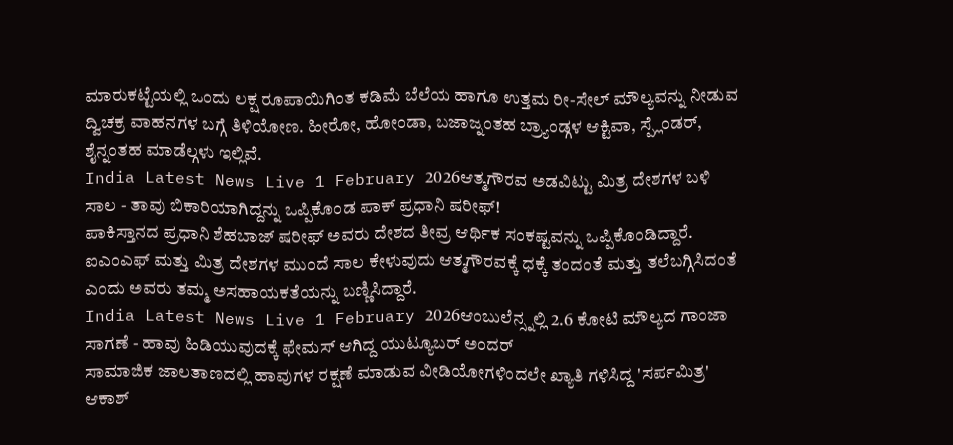ಮಾರುಕಟ್ಟೆಯಲ್ಲಿ ಒಂದು ಲಕ್ಷ ರೂಪಾಯಿಗಿಂತ ಕಡಿಮೆ ಬೆಲೆಯ ಹಾಗೂ ಉತ್ತಮ ರೀ-ಸೇಲ್ ಮೌಲ್ಯವನ್ನು ನೀಡುವ ದ್ವಿಚಕ್ರ ವಾಹನಗಳ ಬಗ್ಗೆ ತಿಳಿಯೋಣ. ಹೀರೋ, ಹೋಂಡಾ, ಬಜಾಜ್ನಂತಹ ಬ್ರ್ಯಾಂಡ್ಗಳ ಆಕ್ಟಿವಾ, ಸ್ಪ್ಲೆಂಡರ್, ಶೈನ್ನಂತಹ ಮಾಡೆಲ್ಗಳು ಇಲ್ಲಿವೆ.
India Latest News Live 1 February 2026ಆತ್ಮಗೌರವ ಅಡವಿಟ್ಟು ಮಿತ್ರ ದೇಶಗಳ ಬಳಿ ಸಾಲ - ತಾವು ಬಿಕಾರಿಯಾಗಿದ್ದನ್ನು ಒಪ್ಪಿಕೊಂಡ ಪಾಕ್ ಪ್ರಧಾನಿ ಷರೀಫ್!
ಪಾಕಿಸ್ತಾನದ ಪ್ರಧಾನಿ ಶೆಹಬಾಜ್ ಷರೀಫ್ ಅವರು ದೇಶದ ತೀವ್ರ ಆರ್ಥಿಕ ಸಂಕಷ್ಟವನ್ನು ಒಪ್ಪಿಕೊಂಡಿದ್ದಾರೆ. ಐಎಂಎಫ್ ಮತ್ತು ಮಿತ್ರ ದೇಶಗಳ ಮುಂದೆ ಸಾಲ ಕೇಳುವುದು ಆತ್ಮಗೌರವಕ್ಕೆ ಧಕ್ಕೆ ತಂದಂತೆ ಮತ್ತು ತಲೆಬಗ್ಗಿಸಿದಂತೆ ಎಂದು ಅವರು ತಮ್ಮ ಅಸಹಾಯಕತೆಯನ್ನು ಬಣ್ಣಿಸಿದ್ದಾರೆ.
India Latest News Live 1 February 2026ಆಂಬುಲೆನ್ಸ್ನಲ್ಲಿ 2.6 ಕೋಟಿ ಮೌಲ್ಯದ ಗಾಂಜಾ ಸಾಗಣೆ - ಹಾವು ಹಿಡಿಯುವುದಕ್ಕೆ ಫೇಮಸ್ ಆಗಿದ್ದ ಯುಟ್ಯೂಬರ್ ಅಂದರ್
ಸಾಮಾಜಿಕ ಜಾಲತಾಣದಲ್ಲಿ ಹಾವುಗಳ ರಕ್ಷಣೆ ಮಾಡುವ ವೀಡಿಯೋಗಳಿಂದಲೇ ಖ್ಯಾತಿ ಗಳಿಸಿದ್ದ 'ಸರ್ಪಮಿತ್ರ' ಆಕಾಶ್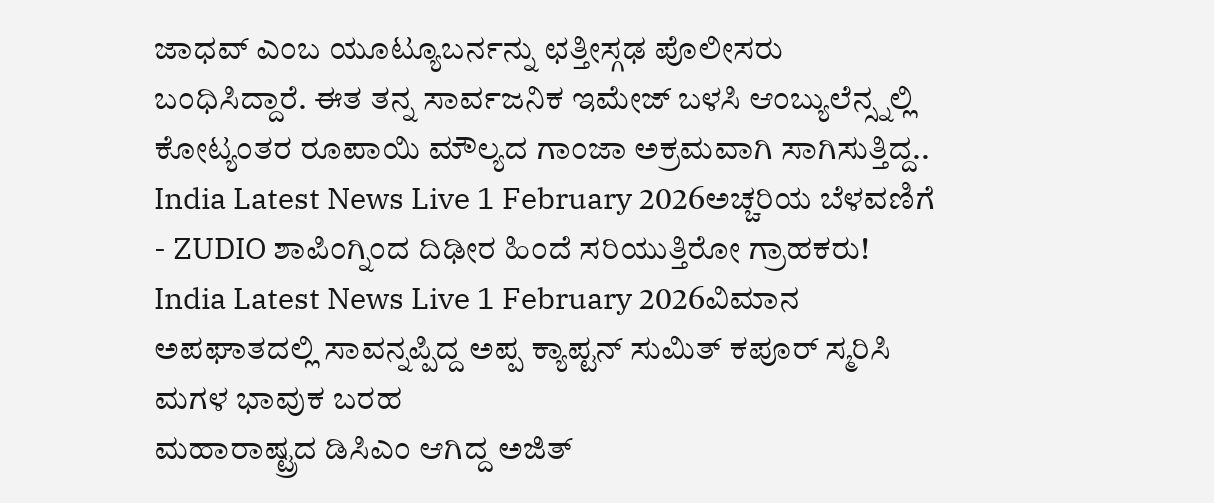ಜಾಧವ್ ಎಂಬ ಯೂಟ್ಯೂಬರ್ನನ್ನು ಛತ್ತೀಸ್ಗಢ ಪೊಲೀಸರು ಬಂಧಿಸಿದ್ದಾರೆ. ಈತ ತನ್ನ ಸಾರ್ವಜನಿಕ ಇಮೇಜ್ ಬಳಸಿ ಆಂಬ್ಯುಲೆನ್ಸ್ನಲ್ಲಿ ಕೋಟ್ಯಂತರ ರೂಪಾಯಿ ಮೌಲ್ಯದ ಗಾಂಜಾ ಅಕ್ರಮವಾಗಿ ಸಾಗಿಸುತ್ತಿದ್ದ..
India Latest News Live 1 February 2026ಅಚ್ಚರಿಯ ಬೆಳವಣಿಗೆ - ZUDIO ಶಾಪಿಂಗ್ನಿಂದ ದಿಢೀರ ಹಿಂದೆ ಸರಿಯುತ್ತಿರೋ ಗ್ರಾಹಕರು!
India Latest News Live 1 February 2026ವಿಮಾನ ಅಪಘಾತದಲ್ಲಿ ಸಾವನ್ನಪ್ಪಿದ್ದ ಅಪ್ಪ ಕ್ಯಾಪ್ಟನ್ ಸುಮಿತ್ ಕಪೂರ್ ಸ್ಮರಿಸಿ ಮಗಳ ಭಾವುಕ ಬರಹ
ಮಹಾರಾಷ್ಟ್ರದ ಡಿಸಿಎಂ ಆಗಿದ್ದ ಅಜಿತ್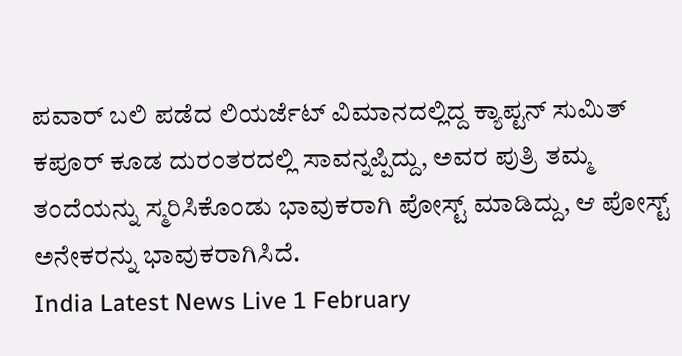ಪವಾರ್ ಬಲಿ ಪಡೆದ ಲಿಯರ್ಜೆಟ್ ವಿಮಾನದಲ್ಲಿದ್ದ ಕ್ಯಾಪ್ಟನ್ ಸುಮಿತ್ ಕಪೂರ್ ಕೂಡ ದುರಂತರದಲ್ಲಿ ಸಾವನ್ನಪ್ಪಿದ್ದು, ಅವರ ಪುತ್ರಿ ತಮ್ಮ ತಂದೆಯನ್ನು ಸ್ಮರಿಸಿಕೊಂಡು ಭಾವುಕರಾಗಿ ಪೋಸ್ಟ್ ಮಾಡಿದ್ದು, ಆ ಪೋಸ್ಟ್ ಅನೇಕರನ್ನು ಭಾವುಕರಾಗಿಸಿದೆ.
India Latest News Live 1 February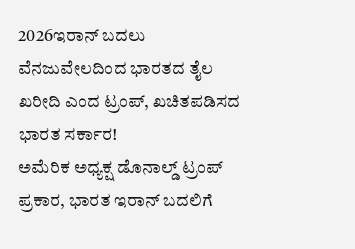2026ಇರಾನ್ ಬದಲು ವೆನಜುವೇಲದಿಂದ ಭಾರತದ ತೈಲ ಖರೀದಿ ಎಂದ ಟ್ರಂಪ್, ಖಚಿತಪಡಿಸದ ಭಾರತ ಸರ್ಕಾರ!
ಅಮೆರಿಕ ಅಧ್ಯಕ್ಷ ಡೊನಾಲ್ಡ್ ಟ್ರಂಪ್ ಪ್ರಕಾರ, ಭಾರತ ಇರಾನ್ ಬದಲಿಗೆ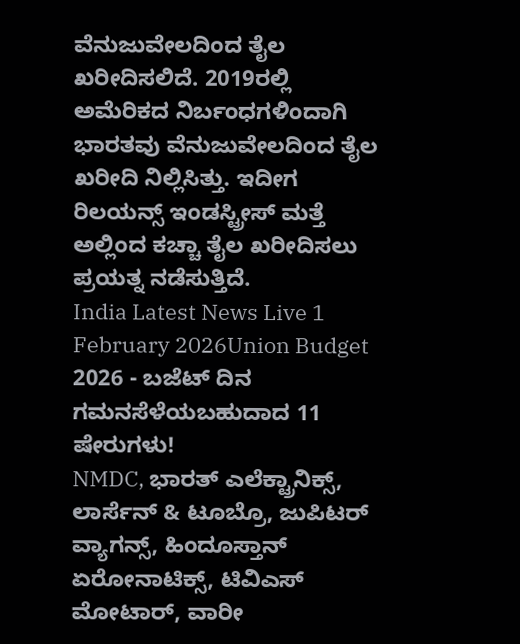ವೆನುಜುವೇಲದಿಂದ ತೈಲ ಖರೀದಿಸಲಿದೆ. 2019ರಲ್ಲಿ ಅಮೆರಿಕದ ನಿರ್ಬಂಧಗಳಿಂದಾಗಿ ಭಾರತವು ವೆನುಜುವೇಲದಿಂದ ತೈಲ ಖರೀದಿ ನಿಲ್ಲಿಸಿತ್ತು. ಇದೀಗ ರಿಲಯನ್ಸ್ ಇಂಡಸ್ಟ್ರೀಸ್ ಮತ್ತೆ ಅಲ್ಲಿಂದ ಕಚ್ಚಾ ತೈಲ ಖರೀದಿಸಲು ಪ್ರಯತ್ನ ನಡೆಸುತ್ತಿದೆ.
India Latest News Live 1 February 2026Union Budget 2026 - ಬಜೆಟ್ ದಿನ ಗಮನಸೆಳೆಯಬಹುದಾದ 11 ಷೇರುಗಳು!
NMDC, ಭಾರತ್ ಎಲೆಕ್ಟ್ರಾನಿಕ್ಸ್, ಲಾರ್ಸೆನ್ & ಟೂಬ್ರೊ, ಜುಪಿಟರ್ ವ್ಯಾಗನ್ಸ್, ಹಿಂದೂಸ್ತಾನ್ ಏರೋನಾಟಿಕ್ಸ್, ಟಿವಿಎಸ್ ಮೋಟಾರ್, ವಾರೀ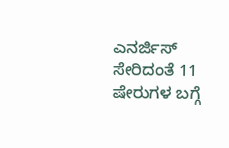ಎನರ್ಜಿಸ್ ಸೇರಿದಂತೆ 11 ಷೇರುಗಳ ಬಗ್ಗೆ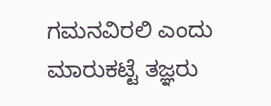ಗಮನವಿರಲಿ ಎಂದು ಮಾರುಕಟ್ಟೆ ತಜ್ಞರು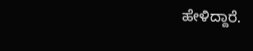ಹೇಳಿದ್ದಾರೆ.